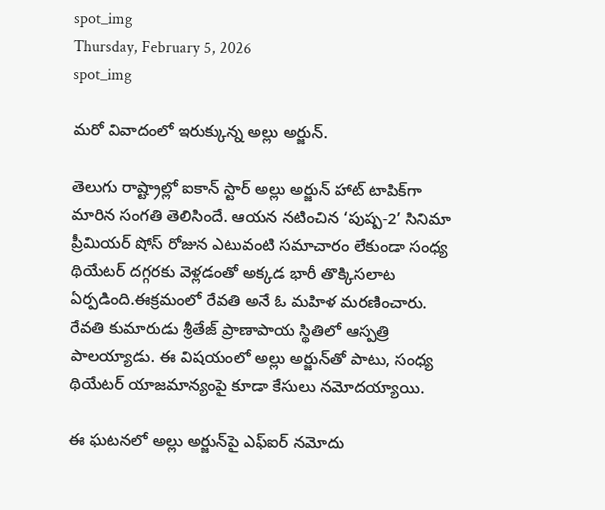spot_img
Thursday, February 5, 2026
spot_img

మరో వివాదంలో ఇరుక్కున్న అల్లు అర్జున్.

తెలుగు రాష్ట్రాల్లో ఐకాన్ స్టార్ అల్లు అర్జున్ హాట్ టాపిక్‌గా మారిన సంగతి తెలిసిందే. ఆయన నటించిన ‘పుష్ప-2’ సినిమా ప్రీమియర్ షోస్ రోజున ఎటువంటి సమాచారం లేకుండా సంధ్య థియేటర్ దగ్గరకు వెళ్లడంతో అక్కడ భారీ తొక్కిసలాట ఏర్పడింది.ఈక్రమంలో రేవతి అనే ఓ మహిళ మరణించారు. రేవతి కుమారుడు శ్రీతేజ్ ప్రాణాపాయ స్థితిలో ఆస్పత్రి పాలయ్యాడు. ఈ విషయంలో అల్లు అర్జున్‌తో పాటు, సంధ్య థియేటర్ యాజమాన్యంపై కూడా కేసులు నమోదయ్యాయి.

ఈ ఘటనలో అల్లు అర్జున్‌పై ఎఫ్ఐర్ నమోదు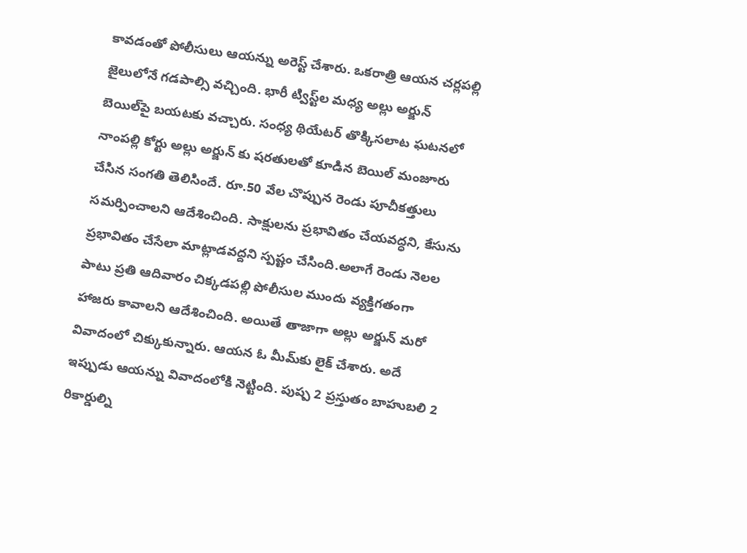కావడంతో పోలీసులు ఆయన్ను అరెస్ట్ చేశారు. ఒకరాత్రి ఆయన చర్లపల్లి జైలులోనే గడపాల్సి వచ్చింది. భారీ ట్విస్ట్‌ల మధ్య అల్లు అర్జున్ బెయిల్‌పై బయటకు వచ్చారు. సంధ్య థియేటర్ తొక్కిసలాట ఘటనలో నాంపల్లి కోర్టు అల్లు అర్జున్ కు షరతులతో కూడిన బెయిల్ మంజూరు చేసిన సంగతి తెలిసిందే. రూ.50 వేల చొప్పున రెండు పూచీకత్తులు సమర్పించాలని ఆదేశించింది. సాక్షులను ప్రభావితం చేయవద్ధని, కేసును ప్రభావితం చేసేలా మాట్లాడవద్దని స్పష్టం చేసింది.అలాగే రెండు నెలల పాటు ప్రతి ఆదివారం చిక్కడపల్లి పోలీసుల ముందు వ్యక్తిగతంగా హాజరు కావాలని ఆదేశించింది. అయితే తాజాగా అల్లు అర్జున్ మరో వివాదంలో చిక్కుకున్నారు. ఆయన ఓ మీమ్‌కు లైక్ చేశారు. అదే ఇప్పుడు ఆయన్ను వివాదంలోకి నెట్టింది. పుష్ప 2 ప్రస్తుతం బాహుబలి 2 రికార్డుల్ని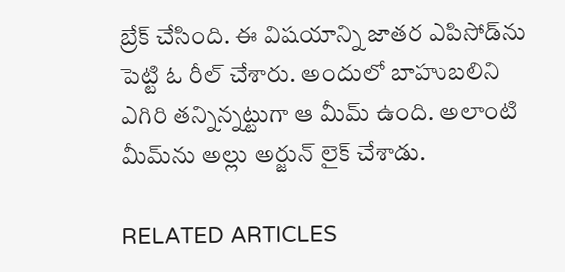బ్రేక్ చేసింది. ఈ విషయాన్ని జాతర ఎపిసోడ్‌ను పెట్టి ఓ రీల్ చేశారు. అందులో బాహుబలిని ఎగిరి తన్నిన్నట్టుగా ఆ మీమ్ ఉంది. అలాంటి మీమ్‌ను అల్లు అర్జున్ లైక్ చేశాడు.

RELATED ARTICLES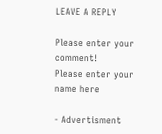LEAVE A REPLY

Please enter your comment!
Please enter your name here

- Advertisment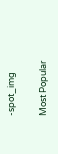-spot_img

Most Popular